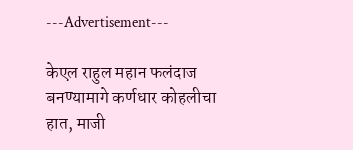---Advertisement---

केएल राहुल महान फलंदाज बनण्यामागे कर्णधार कोहलीचा हात, माजी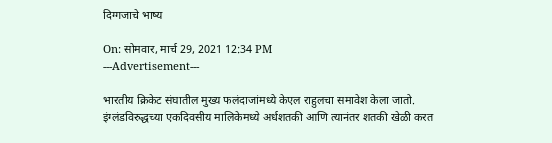दिग्गजाचे भाष्य

On: सोमवार, मार्च 29, 2021 12:34 PM
---Advertisement---

भारतीय क्रिकेट संघातील मुख्य फलंदाजांमध्ये केएल राहुलचा समावेश केला जातो. इंग्लंडविरुद्धच्या एकदिवसीय मालिकेमध्ये अर्धशतकी आणि त्यानंतर शतकी खेळी करत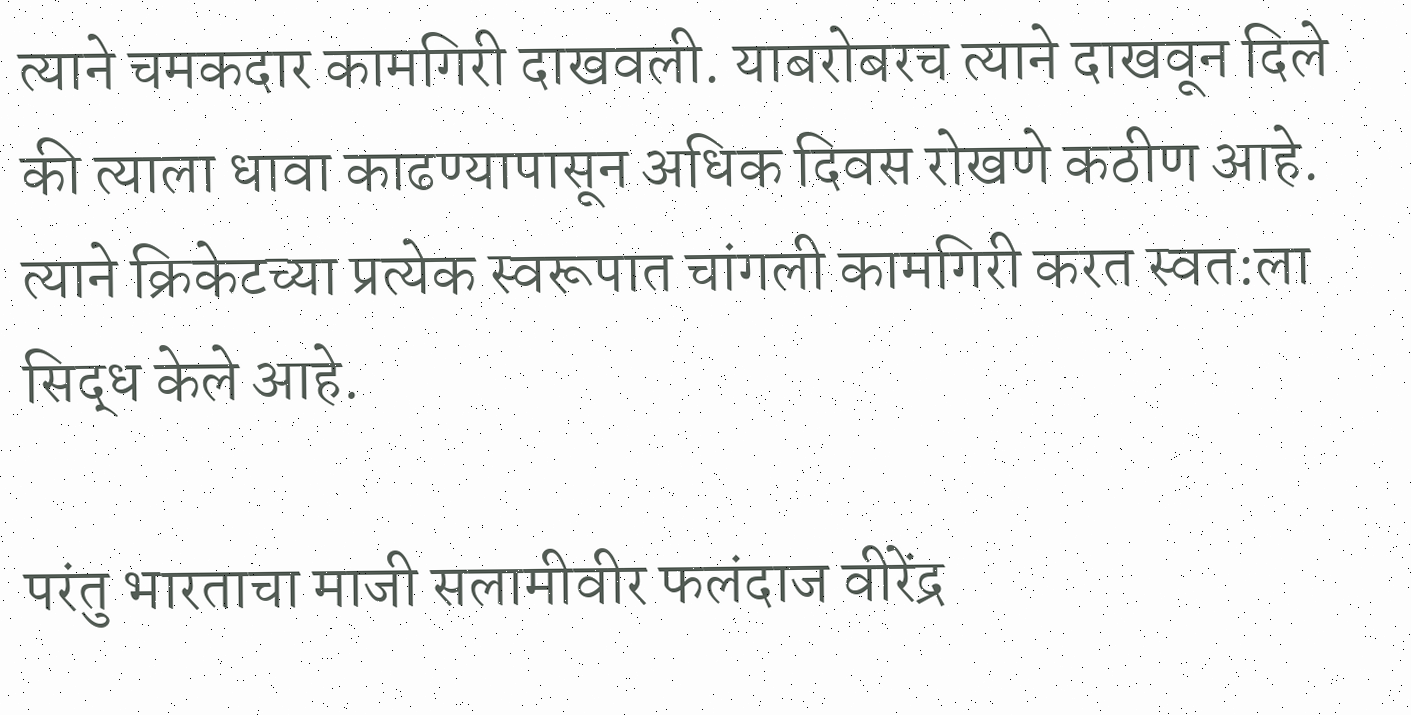त्याने चमकदार कामगिरी दाखवली. याबरोबरच त्याने दाखवून दिले की त्याला धावा काढण्यापासून अधिक दिवस रोखणे कठीण आहे. त्याने क्रिकेटच्या प्रत्येक स्वरूपात चांगली कामगिरी करत स्वत:ला सिद्ध केले आहे.

परंतु भारताचा माजी सलामीवीर फलंदाज वीरेंद्र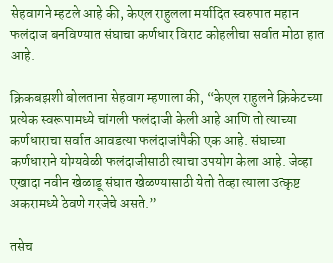सेहवागने म्हटले आहे की, केएल राहुलला मर्यादित स्वरुपात महान फलंदाज बनविण्यात संघाचा कर्णधार विराट कोहलीचा सर्वात मोठा हात आहे.

क्रिकबझशी बोलताना सेहवाग म्हणाला की, “केएल राहुलने क्रिकेटच्या प्रत्येक स्वरूपामध्ये चांगली फलंदाजी केली आहे आणि तो त्याच्या कर्णधाराचा सर्वात आवडत्या फलंदाजांपैकी एक आहे. संघाच्या कर्णधाराने योग्यवेळी फलंदाजीसाठी त्याचा उपयोग केला आहे. जेव्हा एखादा नवीन खेळाडू संघात खेळण्यासाठी येतो तेव्हा त्याला उत्कृष्ट अकरामध्ये ठेवणे गरजेचे असते.”

तसेच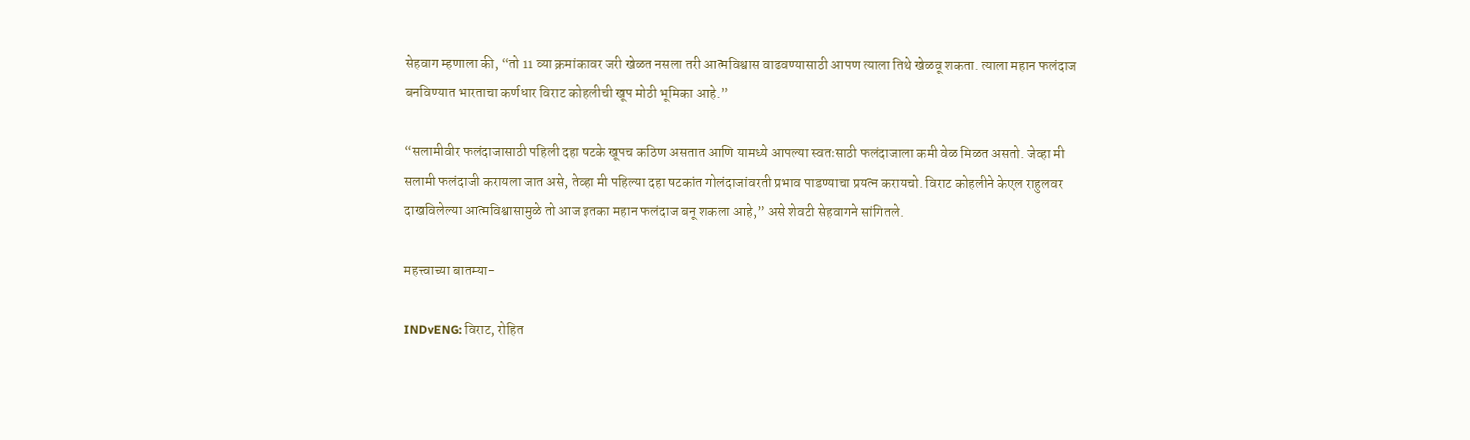सेहवाग म्हणाला की, “तो 11 व्या क्रमांकावर जरी खेळत नसला तरी आत्मविश्वास वाढवण्यासाठी आपण त्याला तिथे खेळवू शकता. त्याला महान फलंदाज बनविण्यात भारताचा कर्णधार विराट कोहलीची खूप मोठी भूमिका आहे.”

“सलामीवीर फलंदाजासाठी पहिली दहा षटके खूपच कठिण असतात आणि यामध्ये आपल्या स्वतःसाठी फलंदाजाला कमी वेळ मिळत असतो. जेव्हा मी सलामी फलंदाजी करायला जात असे, तेव्हा मी पहिल्या दहा षटकांत गोलंदाजांवरती प्रभाव पाडण्याचा प्रयत्न करायचो. विराट कोहलीने केएल राहुलवर दाखविलेल्या आत्मविश्वासामुळे तो आज इतका महान फलंदाज बनू शकला आहे,” असे शेवटी सेहवागने सांगितले.

महत्त्वाच्या बातम्या-

INDvENG: विराट, रोहित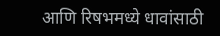आणि रिषभमध्ये धावांसाठी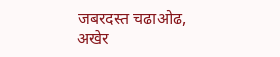जबरदस्त चढाओढ, अखेर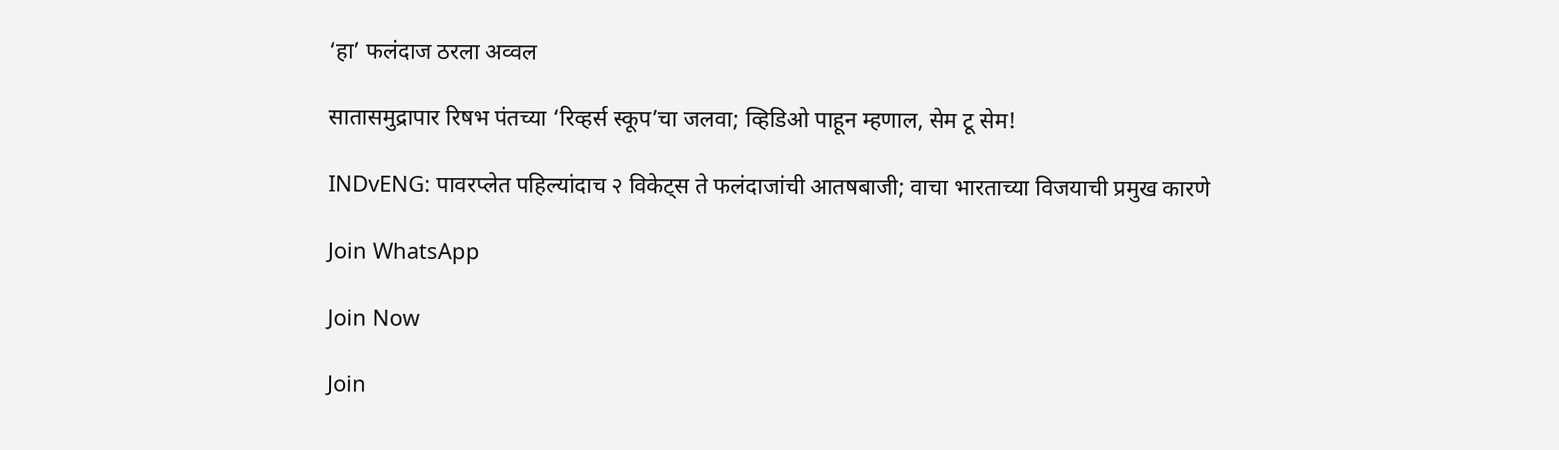‘हा’ फलंदाज ठरला अव्वल

सातासमुद्रापार रिषभ पंतच्या ‘रिव्हर्स स्कूप’चा जलवा; व्हिडिओ पाहून म्हणाल, सेम टू सेम!

INDvENG: पावरप्लेत पहिल्यांदाच २ विकेट्स ते फलंदाजांची आतषबाजी; वाचा भारताच्या विजयाची प्रमुख कारणे

Join WhatsApp

Join Now

Join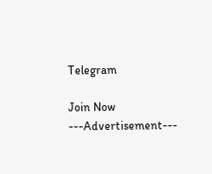Telegram

Join Now
---Advertisement---